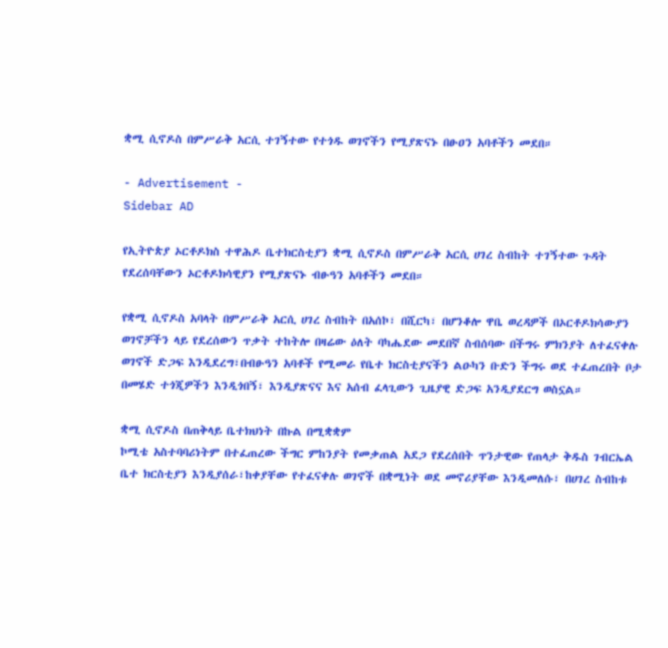ቋሚ ሲኖዶስ በምሥራቅ አርሲ ተገኝተው የተጎዱ ወገኖችን የሚያጽናኑ በፁዐን አባቶችን መደበ።

- Advertisement -
Sidebar AD

የኢትዮጵያ ኦርቶዶክስ ተዋሕዶ ቤተክርስቲያን ቋሚ ሲኖዶስ በምሥራቅ አርሲ ሀገረ ስብከት ተገኝተው ጉዳት የደረሰባቸውን ኦርቶዶክሳዊያን የሚያጽናኑ ብፁዓን አባቶችን መደበ።

የቋሚ ሲኖዶስ አባላት በምሥራቅ አርሲ ሀገረ ስብከት በአሰኮ፣ በሺርካ፣ በሆንቆሎ ዋቤ ወረዳዎች በኦርቶዶክሳውያን ወገኖቻችን ላይ የደረሰውን ጥቃት ተከትሎ በዛሬው ዕለት ባካሔደው መደበኛ ስብሰባው በችግሩ ምክንያት ለተፈናቀሉ ወገኖች ድጋፍ እንዲደረግ፣በብፁዓን አባቶች የሚመራ የቤተ ክርስቲያናችን ልዑካን ቡድን ችግሩ ወደ ተፈጠረበት ቦታ በመሄድ ተጎጂዎችን እንዲጎበኝ፣ እንዲያጽናና እና አሰብ ፈላጊውን ጊዜያዊ ድጋፍ አንዲያደርግ ወስኗል።

ቋሚ ሲኖዶስ በጠቅላይ ቤተክህነት በኩል በሚቋቋም
ኮሚቴ አስተባባሪነትም በተፈጠረው ችግር ምከንያት የመቃጠል አደጋ የደረሰበት ጥንታዊው የጠላታ ቅዱስ ገብርኤል ቤተ ክርስቲያን እንዲያሰራ፣ከቀያቸው የተፈናቀሉ ወገኖች በቋሚነት ወደ መኖሪያቸው እንዲመለሱ፣ በሀገረ ስብከቱ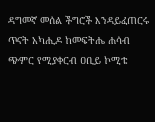ዳግመኛ መሰል ችግሮች እንዳይፈጠርሩ ጥናት አካሒዶ ከመፍትሔ ሐሳብ ጭምር የሚያቀርብ ዐቢይ ኮሚቴ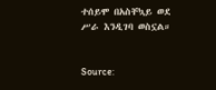ተሰይሞ በአስቸኳይ ወደ ሥራ እንዲገባ ወስኗል።


Source: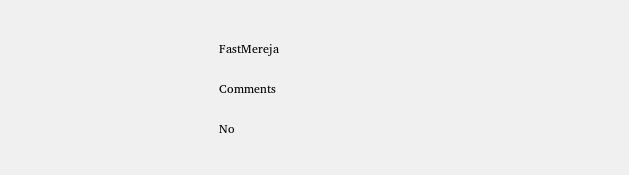FastMereja

Comments

No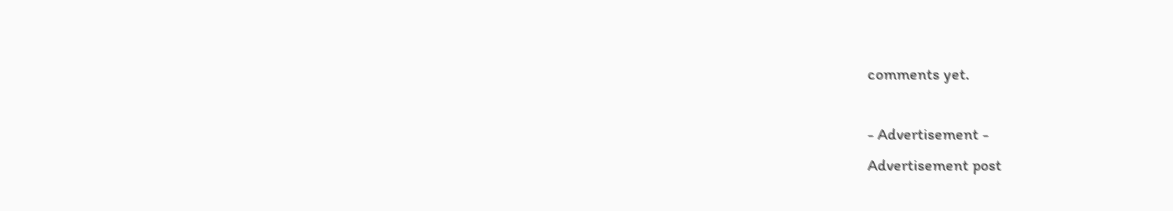comments yet.

- Advertisement -
Advertisement post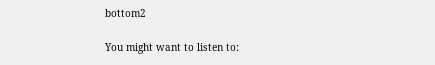bottom2

You might want to listen to: